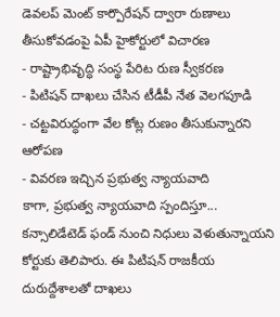డెవలప్ మెంట్ కార్పొరేషన్ ద్వారా రుణాలు తీసుకోవడంపై ఏపీ హైకోర్టులో విచారణ
- రాష్ట్రాభివృద్ధి సంస్థ పేరిట రుణ స్వీకరణ
- పిటిషన్ దాఖలు చేసిన టీడీపీ నేత వెలగపూడి
- చట్టవిరుద్ధంగా వేల కోట్ల రుణం తీసుకున్నారని ఆరోపణ
- వివరణ ఇచ్చిన ప్రభుత్వ న్యాయవాది
కాగా, ప్రభుత్వ న్యాయవాది స్పందిస్తూ... కన్సాలిడేటెడ్ ఫండ్ నుంచి నిధులు వెళుతున్నాయని కోర్టుకు తెలిపారు. ఈ పిటిషన్ రాజకీయ దురుద్దేశాలతో దాఖలు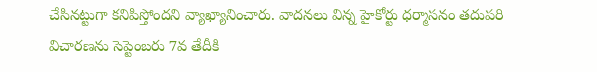చేసినట్టుగా కనిపిస్తోందని వ్యాఖ్యానించారు. వాదనలు విన్న హైకోర్టు ధర్మాసనం తదుపరి విచారణను సెప్టెంబరు 7వ తేదీకి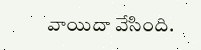వాయిదా వేసింది.